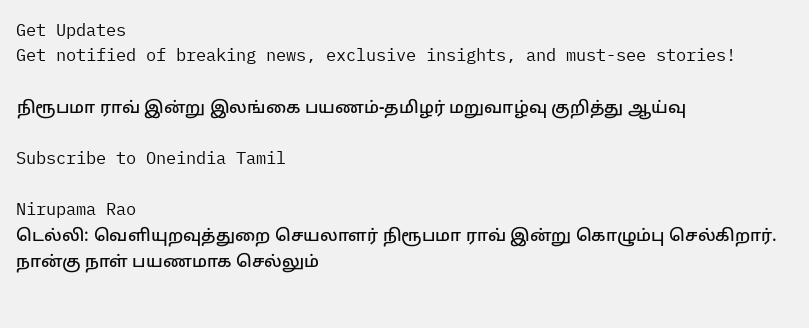Get Updates
Get notified of breaking news, exclusive insights, and must-see stories!

நிரூபமா ராவ் இன்று இலங்கை பயணம்-தமிழர் மறுவாழ்வு குறித்து ஆய்வு

Subscribe to Oneindia Tamil

Nirupama Rao
டெல்லி: வெளியுறவுத்துறை செயலாளர் நிரூபமா ராவ் இன்று கொழும்பு செல்கிறார். நான்கு நாள் பயணமாக செல்லும்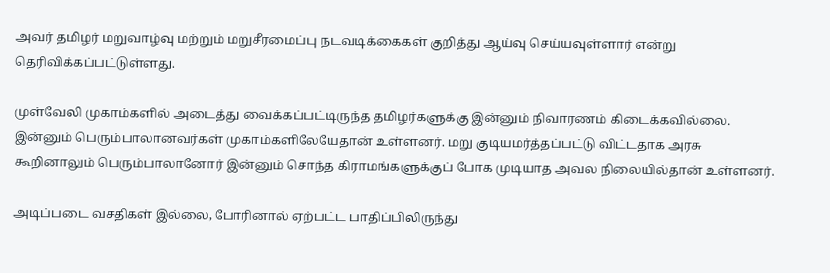அவர் தமிழர் மறுவாழ்வு மற்றும் மறுசீரமைப்பு நடவடிக்கைகள் குறித்து ஆய்வு செய்யவுள்ளார் என்று தெரிவிக்கப்பட்டுள்ளது.

முள்வேலி முகாம்களில் அடைத்து வைக்கப்பட்டிருந்த தமிழர்களுக்கு இன்னும் நிவாரணம் கிடைக்கவில்லை. இன்னும் பெரும்பாலானவர்கள் முகாம்களிலேயேதான் உள்ளனர். மறு குடியமர்த்தப்பட்டு விட்டதாக அரசு கூறினாலும் பெரும்பாலானோர் இன்னும் சொந்த கிராமங்களுக்குப் போக முடியாத அவல நிலையில்தான் உள்ளனர்.

அடிப்படை வசதிகள் இல்லை, போரினால் ஏற்பட்ட பாதிப்பிலிருந்து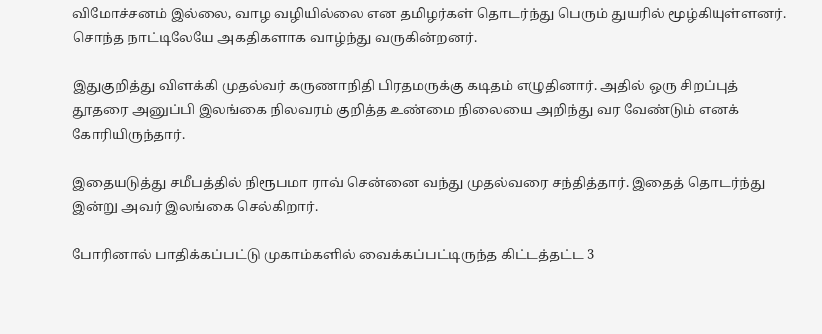விமோச்சனம் இல்லை, வாழ வழியில்லை என தமிழர்கள் தொடர்ந்து பெரும் துயரில் மூழ்கியுள்ளனர். சொந்த நாட்டிலேயே அகதிகளாக வாழ்ந்து வருகின்றனர்.

இதுகுறித்து விளக்கி முதல்வர் கருணாநிதி பிரதமருக்கு கடிதம் எழுதினார். அதில் ஒரு சிறப்புத் தூதரை அனுப்பி இலங்கை நிலவரம் குறித்த உண்மை நிலையை அறிந்து வர வேண்டும் எனக் கோரியிருந்தார்.

இதையடுத்து சமீபத்தில் நிரூபமா ராவ் சென்னை வந்து முதல்வரை சந்தித்தார். இதைத் தொடர்ந்து இன்று அவர் இலங்கை செல்கிறார்.

போரினால் பாதிக்கப்பட்டு முகாம்களில் வைக்கப்பட்டிருந்த கிட்டத்தட்ட 3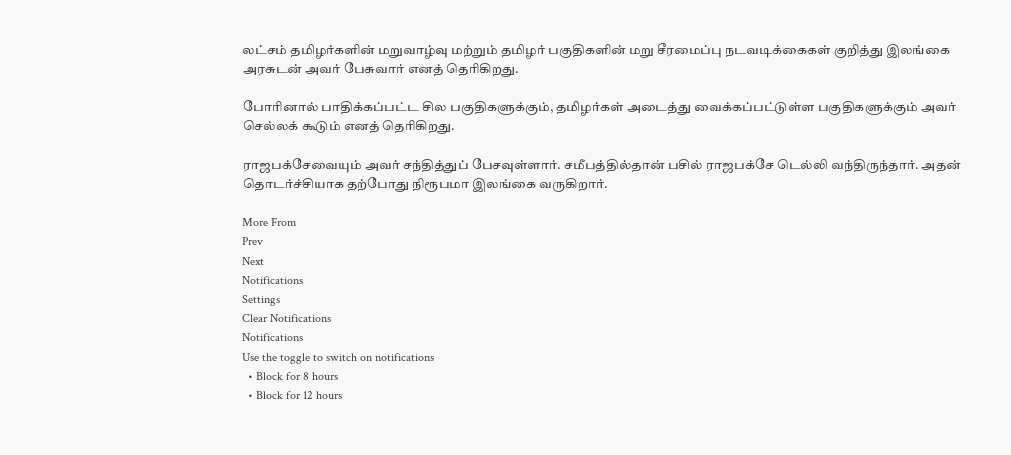லட்சம் தமிழர்களின் மறுவாழ்வு மற்றும் தமிழர் பகுதிகளின் மறு சீரமைப்பு நடவடிக்கைகள் குறித்து இலங்கை அரசுடன் அவர் பேசுவார் எனத் தெரிகிறது.

போரினால் பாதிக்கப்பட்ட சில பகுதிகளுக்கும், தமிழர்கள் அடைத்து வைக்கப்பட்டுள்ள பகுதிகளுக்கும் அவர் செல்லக் கூடும் எனத் தெரிகிறது.

ராஜபக்சேவையும் அவர் சந்தித்துப் பேசவுள்ளார். சமீபத்தில்தான் பசில் ராஜபக்சே டெல்லி வந்திருந்தார். அதன் தொடர்ச்சியாக தற்போது நிரூபமா இலங்கை வருகிறார்.

More From
Prev
Next
Notifications
Settings
Clear Notifications
Notifications
Use the toggle to switch on notifications
  • Block for 8 hours
  • Block for 12 hours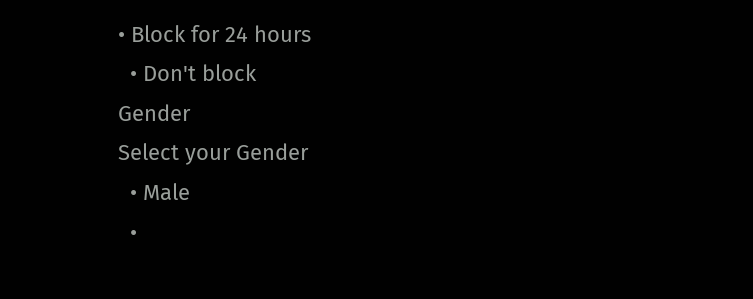• Block for 24 hours
  • Don't block
Gender
Select your Gender
  • Male
  •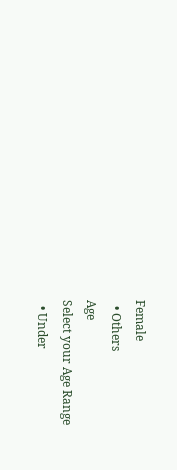Female
  • Others
Age
Select your Age Range
  • Under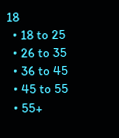18
  • 18 to 25
  • 26 to 35
  • 36 to 45
  • 45 to 55
  • 55+